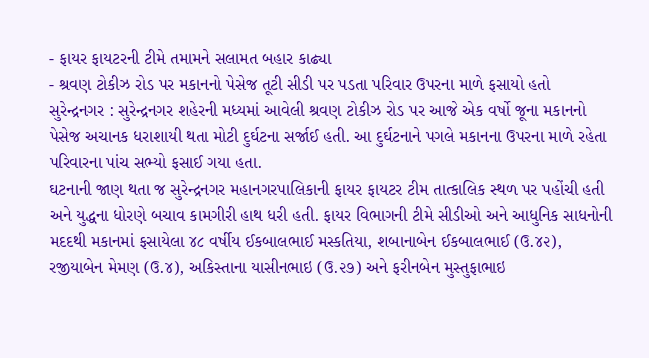- ફાયર ફાયટરની ટીમે તમામને સલામત બહાર કાઢ્યા
- શ્રવણ ટોકીઝ રોડ પર મકાનનો પેસેજ તૂટી સીડી પર પડતા પરિવાર ઉપરના માળે ફસાયો હતો
સુરેન્દ્રનગર : સુરેન્દ્રનગર શહેરની મધ્યમાં આવેલી શ્રવણ ટોકીઝ રોડ પર આજે એક વર્ષો જૂના મકાનનો પેસેજ અચાનક ધરાશાયી થતા મોટી દુર્ઘટના સર્જાઈ હતી. આ દુર્ઘટનાને પગલે મકાનના ઉપરના માળે રહેતા પરિવારના પાંચ સભ્યો ફસાઈ ગયા હતા.
ઘટનાની જાણ થતા જ સુરેન્દ્રનગર મહાનગરપાલિકાની ફાયર ફાયટર ટીમ તાત્કાલિક સ્થળ પર પહોંચી હતી અને યુદ્ધના ધોરણે બચાવ કામગીરી હાથ ધરી હતી. ફાયર વિભાગની ટીમે સીડીઓ અને આધુનિક સાધનોની મદદથી મકાનમાં ફસાયેલા ૪૮ વર્ષીય ઈકબાલભાઈ મસ્કતિયા, શબાનાબેન ઈકબાલભાઈ (ઉ.૪૨), રજીયાબેન મેમણ (ઉ.૪), અકિસ્તાના યાસીનભાઇ (ઉ.૨૭) અને ફરીનબેન મુસ્તુફાભાઇ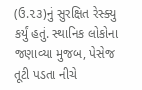(ઉ.૨૩)નું સુરક્ષિત રેસ્ક્યુ કર્યું હતું. સ્થાનિક લોકોના જણાવ્યા મુજબ, પેસેજ તૂટી પડતા નીચે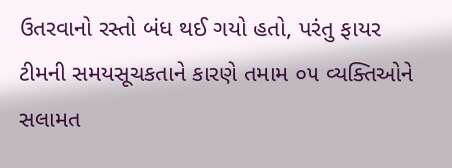ઉતરવાનો રસ્તો બંધ થઈ ગયો હતો, પરંતુ ફાયર ટીમની સમયસૂચકતાને કારણે તમામ ૦૫ વ્યક્તિઓને સલામત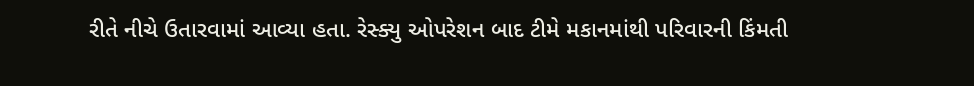રીતે નીચે ઉતારવામાં આવ્યા હતા. રેસ્ક્યુ ઓપરેશન બાદ ટીમે મકાનમાંથી પરિવારની કિંમતી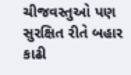ચીજવસ્તુઓ પણ સુરક્ષિત રીતે બહાર કાઢી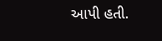આપી હતી.